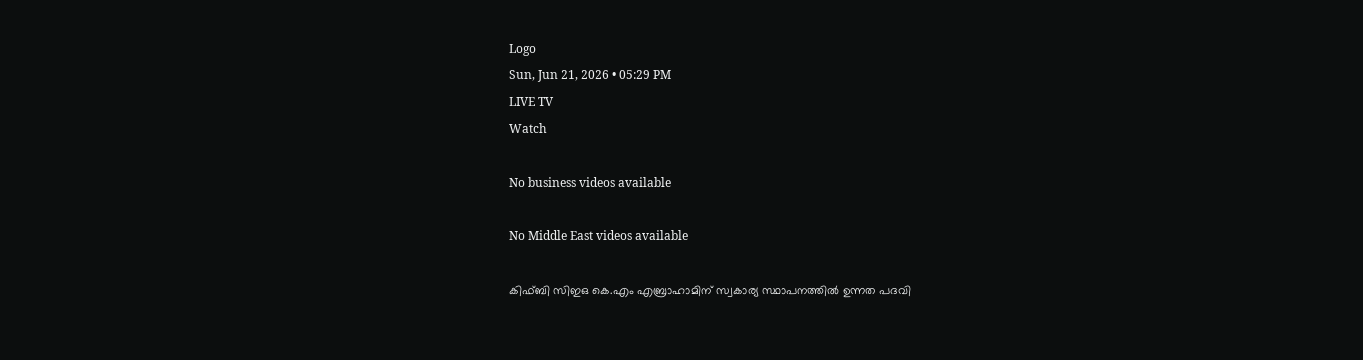Logo
Sun, Jun 21, 2026 • 05:29 PM
LIVE TV
Watch

No business videos available

No Middle East videos available

കിഫ്ബി സിഇഒ കെ.എം എബ്രാഹാമിന് സ്വകാര്യ സ്ഥാപനത്തിൽ ഉന്നത പദവി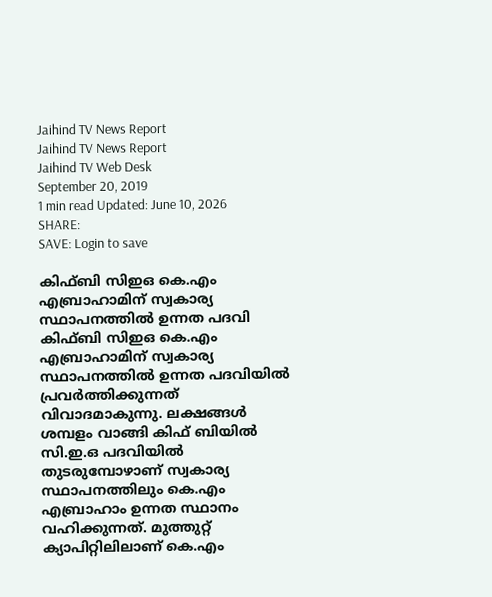Jaihind TV News Report
Jaihind TV News Report
Jaihind TV Web Desk
September 20, 2019
1 min read Updated: June 10, 2026
SHARE:
SAVE: Login to save

കിഫ്ബി സിഇഒ കെ.എം എബ്രാഹാമിന് സ്വകാര്യ സ്ഥാപനത്തിൽ ഉന്നത പദവി
കിഫ്ബി സിഇഒ കെ.എം എബ്രാഹാമിന് സ്വകാര്യ സ്ഥാപനത്തിൽ ഉന്നത പദവിയിൽ പ്രവർത്തിക്കുന്നത് വിവാദമാകുന്നു. ലക്ഷങ്ങൾ ശമ്പളം വാങ്ങി കിഫ് ബിയിൽ സി.ഇ.ഒ പദവിയിൽ തുടരുമ്പോഴാണ് സ്വകാര്യ സ്ഥാപനത്തിലും കെ.എം എബ്രാഹാം ഉന്നത സ്ഥാനം വഹിക്കുന്നത്. മുത്തുറ്റ് ക്യാപിറ്റിലിലാണ് കെ.എം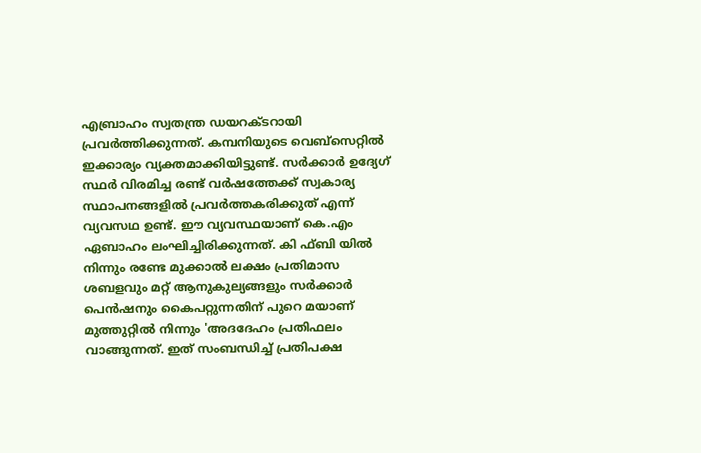എബ്രാഹം സ്വതന്ത്ര ഡയറക്ടറായി പ്രവർത്തിക്കുന്നത്. കമ്പനിയുടെ വെബ്സെറ്റിൽ ഇക്കാര്യം വ്യക്തമാക്കിയിട്ടുണ്ട്. സർക്കാർ ഉദ്യേഗ് സ്ഥർ വിരമിച്ച രണ്ട് വർഷത്തേക്ക് സ്വകാര്യ സ്ഥാപനങ്ങളിൽ പ്രവർത്തകരിക്കുത് എന്ന് വ്യവസഥ ഉണ്ട്. ഈ വ്യവസ്ഥയാണ് കെ.എം ഏബാഹം ലംഘിച്ചിരിക്കുന്നത്. കി ഫ്ബി യിൽ നിന്നും രണ്ടേ മുക്കാൽ ലക്ഷം പ്രതിമാസ ശബളവും മറ്റ് ആനുകുല്യങ്ങളും സർക്കാർ പെൻഷനും കൈപറ്റുന്നതിന് പുറെ മയാണ് മുത്തുറ്റിൽ നിന്നും 'അദദേഹം പ്രതിഫലം വാങ്ങുന്നത്. ഇത് സംബന്ധിച്ച് പ്രതിപക്ഷ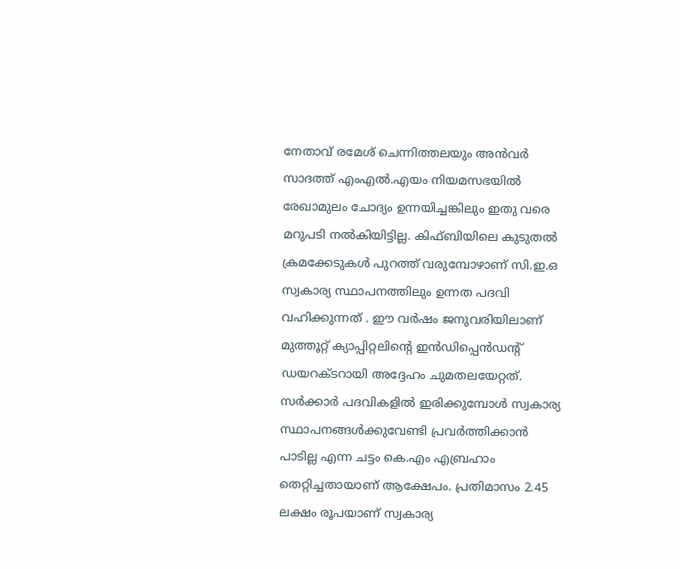നേതാവ് രമേശ് ചെന്നിത്തലയും അൻവർ സാദത്ത് എംഎൽ.എയം നിയമസഭയിൽ രേഖാമുലം ചോദ്യം ഉന്നയിച്ചങ്കിലും ഇതു വരെ മറുപടി നൽകിയിട്ടില്ല. കിഫ്ബിയിലെ കുടുതൽ ക്രമക്കേടുകൾ പുറത്ത് വരുമ്പോഴാണ് സി.ഇ.ഒ സ്വകാര്യ സ്ഥാപനത്തിലും ഉന്നത പദവി വഹിക്കുന്നത് . ഈ വർഷം ജനുവരിയിലാണ് മുത്തൂറ്റ് ക്യാപ്പിറ്റലിന്‍റെ ഇൻഡിപ്പെൻഡന്‍റ് ഡയറക്ടറായി അദ്ദേഹം ചുമതലയേറ്റത്. സർക്കാർ പദവികളിൽ ഇരിക്കുമ്പോൾ സ്വകാര്യ സ്ഥാപനങ്ങൾക്കുവേണ്ടി പ്രവർത്തിക്കാൻ പാടില്ല എന്ന ചട്ടം കെ.എം എബ്രഹാം തെറ്റിച്ചതായാണ് ആക്ഷേപം. പ്രതിമാസം 2.45 ലക്ഷം രൂപയാണ് സ്വകാര്യ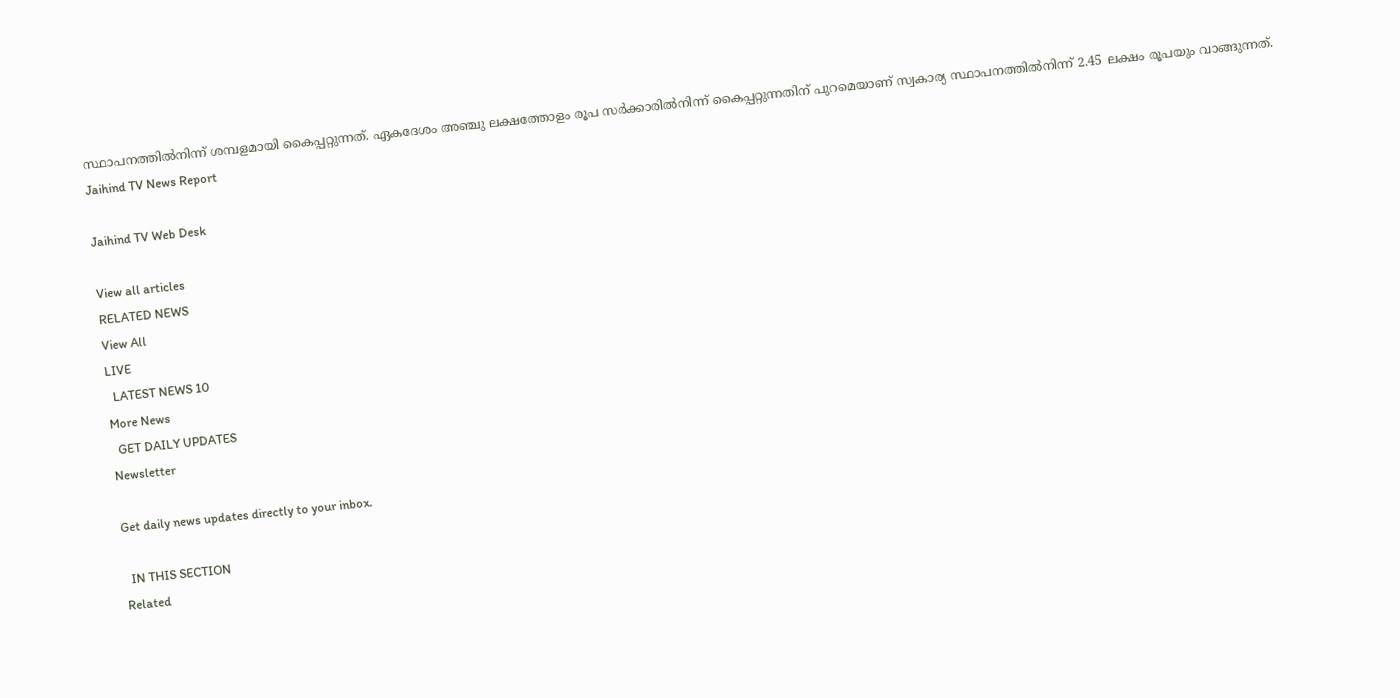സ്ഥാപനത്തിൽനിന്ന് ശമ്പളമായി കൈപ്പറ്റുന്നത്. ഏകദേശം അഞ്ചു ലക്ഷത്തോളം രൂപ സർക്കാരിൽനിന്ന് കൈപ്പറ്റുന്നതിന് പുറമെയാണ് സ്വകാര്യ സ്ഥാപനത്തിൽനിന്ന് 2.45 ലക്ഷം രൂപയും വാങ്ങുന്നത്.
Jaihind TV News Report

Jaihind TV Web Desk

View all articles
RELATED NEWS
View All
LIVE
  LATEST NEWS 10
More News
  GET DAILY UPDATES
Newsletter

Get daily news updates directly to your inbox.

  IN THIS SECTION
Related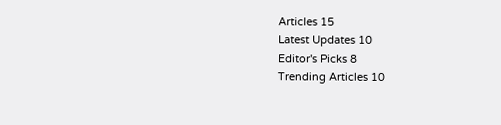Articles 15
Latest Updates 10
Editor's Picks 8
Trending Articles 10